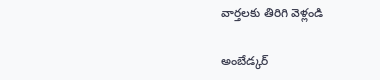వార్తలకు తిరిగి వెళ్లండి

అంబేడ్కర్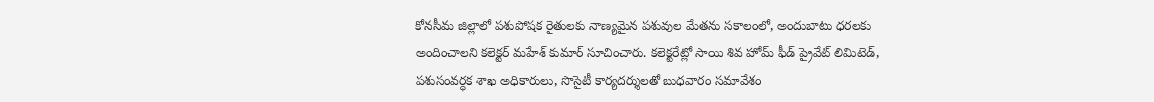కోనసీమ జిల్లాలో పశుపోషక రైతులకు నాణ్యమైన పశువుల మేతను సకాలంలో, అందుబాటు ధరలకు అందించాలని కలెక్టర్ మహేశ్ కుమార్ సూచించారు. కలెక్టరేట్లో సాయి శివ హోమ్ ఫీడ్ ప్రైవేట్ లిమిటెడ్, పశుసంవర్ధక శాఖ అధికారులు, సొసైటీ కార్యదర్శులతో బుధవారం సమావేశం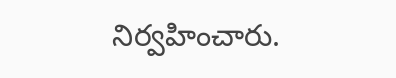నిర్వహించారు.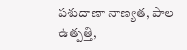పశుదాణా నాణ్యత, పాల ఉత్పత్తి,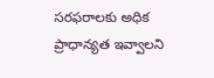సరఫరాలకు అధిక ప్రాధాన్యత ఇవ్వాలని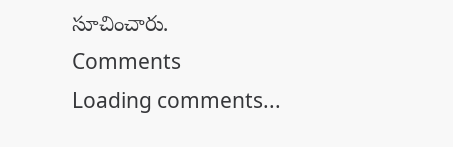సూచించారు.
Comments
Loading comments...